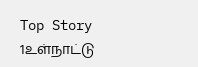Top Story 1உள்நாட்டு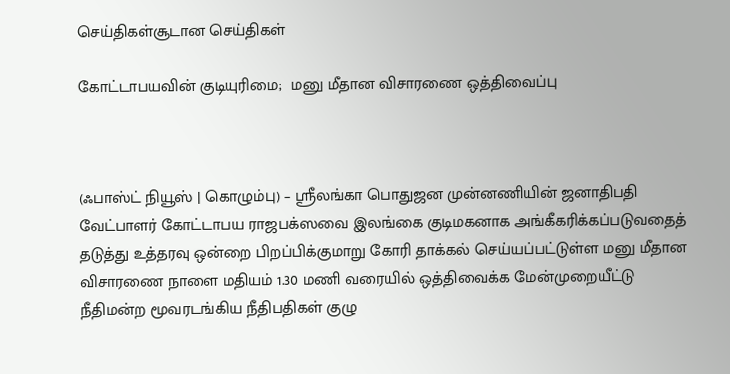செய்திகள்சூடான செய்திகள்

கோட்டாபயவின் குடியுரிமை;  மனு மீதான விசாரணை ஒத்திவைப்பு



(ஃபாஸ்ட் நியூஸ் | கொழும்பு) – ஶ்ரீலங்கா பொதுஜன முன்னணியின் ஜனாதிபதி வேட்பாளர் கோட்டாபய ராஜபக்ஸவை இலங்கை குடிமகனாக அங்கீகரிக்கப்படுவதைத் தடுத்து உத்தரவு ஒன்றை பிறப்பிக்குமாறு கோரி தாக்கல் செய்யப்பட்டுள்ள மனு மீதான விசாரணை நாளை மதியம் 1.30 மணி வரையில் ஒத்திவைக்க மேன்முறையீட்டு நீதிமன்ற மூவரடங்கிய நீதிபதிகள் குழு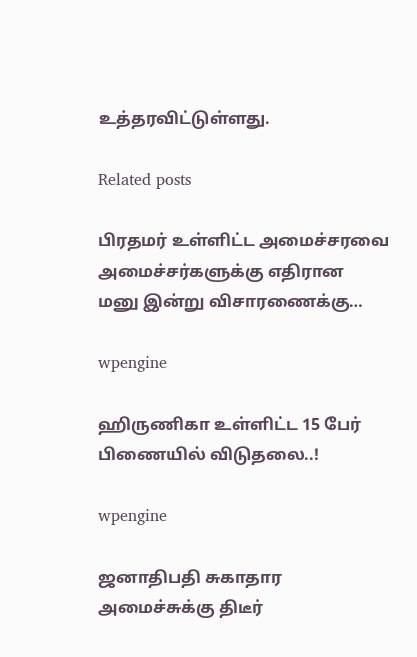உத்தரவிட்டுள்ளது.

Related posts

பிரதமர் உள்ளிட்ட அமைச்சரவை அமைச்சர்களுக்கு எதிரான மனு இன்று விசாரணைக்கு…

wpengine

ஹிருணிகா உள்ளிட்ட 15 பேர் பிணையில் விடுதலை..!

wpengine

ஜனாதிபதி சுகாதார அமைச்சுக்கு திடீர்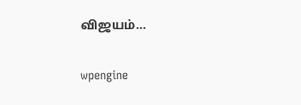விஜயம்…

wpengine